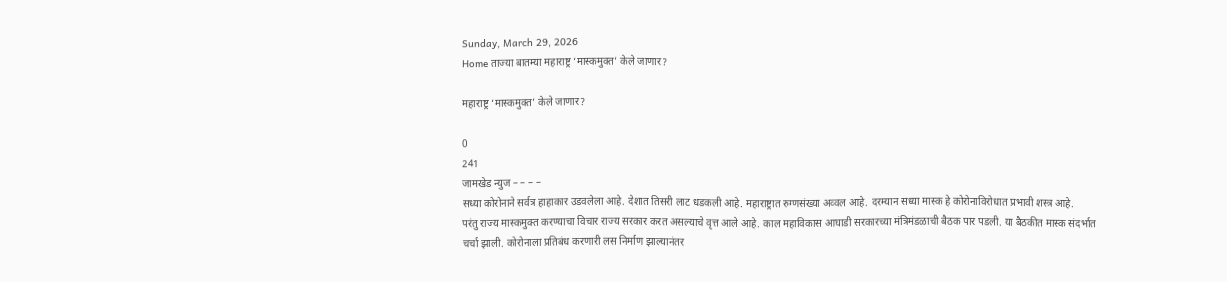Sunday, March 29, 2026
Home ताज्या बातम्या महाराष्ट्र ‘मास्कमुक्त’ केले जाणार?

महाराष्ट्र ‘मास्कमुक्त’ केले जाणार?

0
241
जामखेड न्युज – – – –
सध्या कोरोनाने सर्वत्र हाहाकार उडवलेला आहे. देशात तिसरी लाट धडकली आहे. महाराष्ट्रात रुग्णसंख्या अव्वल आहे. दरम्यान सध्या मास्क हे कोरोनाविरोधात प्रभावी शस्त्र आहे.
परंतु राज्य मास्कमुक्त करण्याचा विचार राज्य सरकार करत असल्याचे वृत्त आले आहे. काल महाविकास आघाडी सरकारच्या मंत्रिमंडळाची बैठक पार पडली. या बैठकीत मास्क संदर्भात चर्चा झाली. कोरोनाला प्रतिबंध करणारी लस निर्माण झाल्यानंतर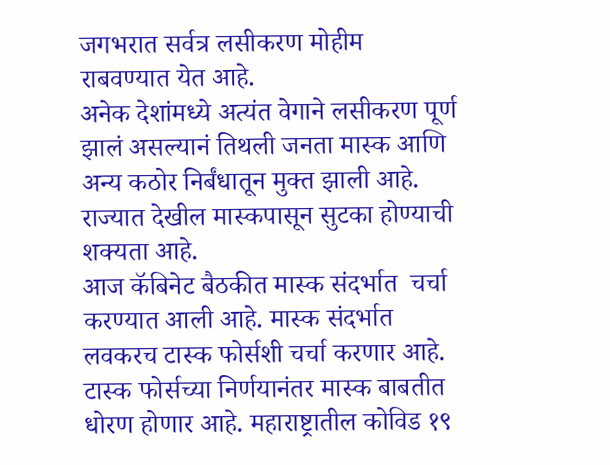जगभरात सर्वत्र लसीकरण मोहीम राबवण्यात येत आहे.
अनेक देशांमध्ये अत्यंत वेगाने लसीकरण पूर्ण झालं असल्यानं तिथली जनता मास्क आणि अन्य कठोर निर्बंधातून मुक्त झाली आहे. राज्यात देखील मास्कपासून सुटका होण्याची शक्यता आहे.
आज कॅबिनेट बैठकीत मास्क संदर्भात  चर्चा  करण्यात आली आहे. मास्क संदर्भात लवकरच टास्क फोर्सशी चर्चा करणार आहे. टास्क फोर्सच्या निर्णयानंतर मास्क बाबतीत धोरण होणार आहे. महाराष्ट्रातील कोविड १९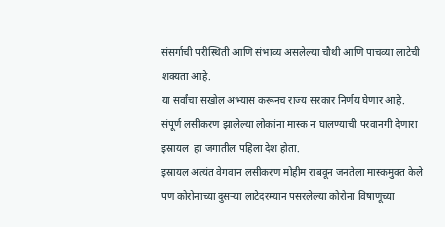संसर्गाची परीस्थिती आणि संभाव्य असलेल्या चौथी आणि पाचव्या लाटेची शक्यता आहे.
या सर्वांचा सखोल अभ्यास करूनच राज्य सरकार निर्णय घेणार आहे. संपूर्ण लसीकरण झालेल्या लोकांना मास्क न घालण्याची परवानगी देणारा इस्रायल  हा जगातील पहिला देश होता.
इस्रायल अत्यंत वेगवान लसीकरण मोहीम राबवून जनतेला मास्कमुक्त केले पण कोरोनाच्या दुसऱ्या लाटेदरम्यान पसरलेल्या कोरोना विषाणूच्या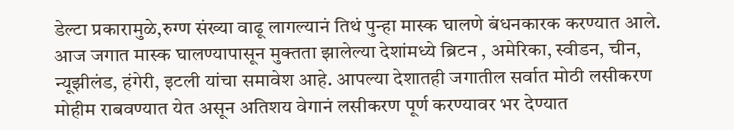डेल्टा प्रकारामुळे,रुग्ण संख्या वाढू लागल्यानं तिथं पुन्हा मास्क घालणे बंधनकारक करण्यात आले.
आज जगात मास्क घालण्यापासून मुक्तता झालेल्या देशांमध्ये ब्रिटन , अमेरिका, स्वीडन, चीन, न्यूझीलंड, हंगेरी, इटली यांचा समावेश आहे. आपल्या देशातही जगातील सर्वात मोठी लसीकरण मोहीम राबवण्यात येत असून अतिशय वेगानं लसीकरण पूर्ण करण्यावर भर देण्यात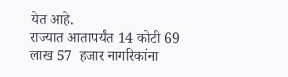येत आहे.
राज्यात आतापर्यंत 14 कोटी 69 लाख 57  हजार नागरिकांना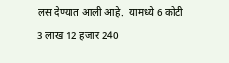लस देण्यात आली आहे.  यामध्ये 6 कोटी 3 लाख 12 हजार 240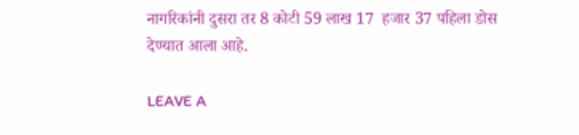नागरिकांनी दुसरा तर 8 कोटी 59 लाख 17  हजार 37 पहिला डोस देण्यात आला आहे.

LEAVE A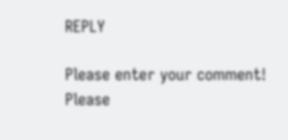REPLY

Please enter your comment!
Please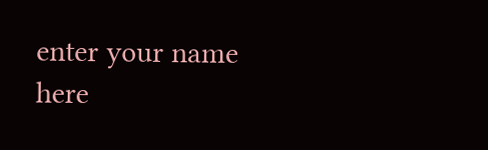enter your name here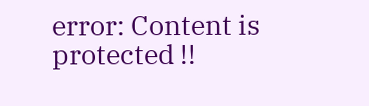error: Content is protected !!